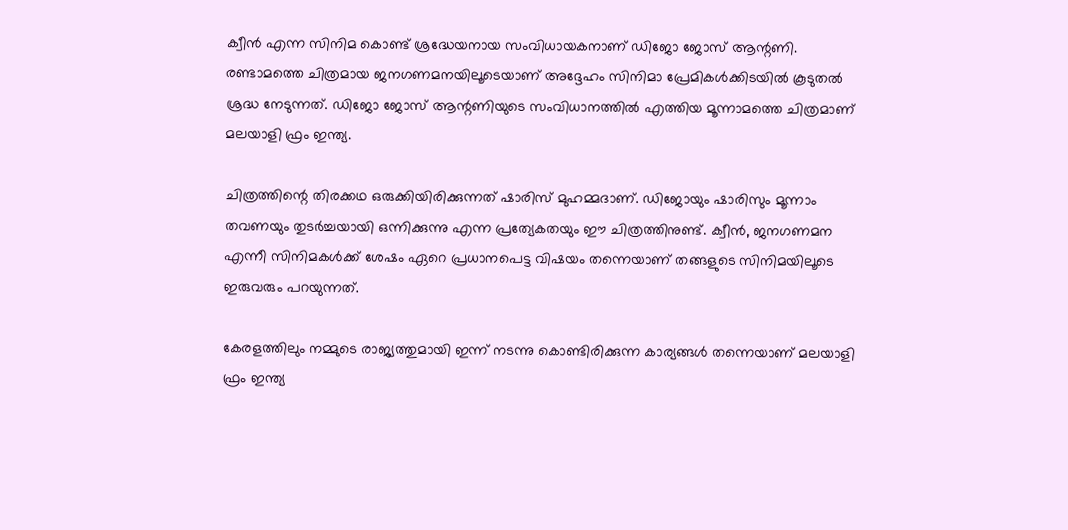ക്വീന്‍ എന്ന സിനിമ കൊണ്ട് ശ്രദ്ധേയനായ സംവിധായകനാണ് ഡിജോ ജോസ് ആന്റണി. രണ്ടാമത്തെ ചിത്രമായ ജനഗണമനയിലൂടെയാണ് അദ്ദേഹം സിനിമാ പ്രേമികള്‍ക്കിടയില്‍ കൂടുതല്‍ ശ്രദ്ധ നേടുന്നത്. ഡിജോ ജോസ് ആന്റണിയുടെ സംവിധാനത്തില്‍ എത്തിയ മൂന്നാമത്തെ ചിത്രമാണ് മലയാളി ഫ്രം ഇന്ത്യ.

ചിത്രത്തിന്റെ തിരക്കഥ ഒരുക്കിയിരിക്കുന്നത് ഷാരിസ് മുഹമ്മദാണ്. ഡിജോയും ഷാരിസും മൂന്നാം തവണയും തുടര്‍ച്ചയായി ഒന്നിക്കുന്നു എന്ന പ്രത്യേകതയും ഈ ചിത്രത്തിനുണ്ട്. ക്വീന്‍, ജനഗണമന എന്നീ സിനിമകള്‍ക്ക് ശേഷം ഏറെ പ്രധാനപെട്ട വിഷയം തന്നെയാണ് തങ്ങളുടെ സിനിമയിലൂടെ ഇരുവരും പറയുന്നത്.

കേരളത്തിലും നമ്മുടെ രാജ്യത്തുമായി ഇന്ന് നടന്നു കൊണ്ടിരിക്കുന്ന കാര്യങ്ങള്‍ തന്നെയാണ് മലയാളി ഫ്രം ഇന്ത്യ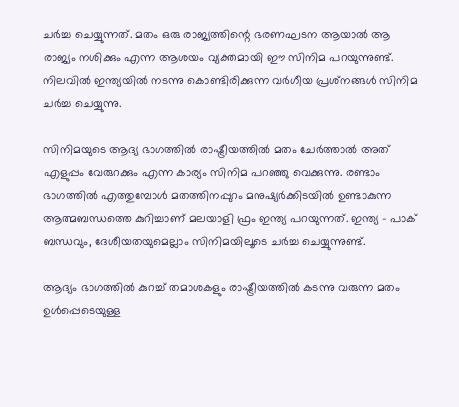ചര്‍ച്ച ചെയ്യുന്നത്. മതം ഒരു രാജ്യത്തിന്റെ ഭരണഘടന ആയാല്‍ ആ രാജ്യം നശിക്കും എന്ന ആശയം വ്യക്തമായി ഈ സിനിമ പറയുന്നുണ്ട്. നിലവില്‍ ഇന്ത്യയില്‍ നടന്നു കൊണ്ടിരിക്കുന്ന വര്‍ഗീയ പ്രശ്‌നങ്ങള്‍ സിനിമ ചര്‍ച്ച ചെയ്യുന്നു.

സിനിമയുടെ ആദ്യ ഭാഗത്തില്‍ രാഷ്ട്രീയത്തില്‍ മതം ചേര്‍ത്താല്‍ അത് എളുപ്പം വേരുറക്കും എന്ന കാര്യം സിനിമ പറഞ്ഞു വെക്കുന്നു. രണ്ടാം ഭാഗത്തില്‍ എത്തുമ്പോള്‍ മതത്തിനപ്പുറം മനുഷ്യര്‍ക്കിടയില്‍ ഉണ്ടാകുന്ന ആത്മബന്ധത്തെ കുറിച്ചാണ് മലയാളി ഫ്രം ഇന്ത്യ പറയുന്നത്. ഇന്ത്യ – പാക് ബന്ധവും, ദേശീയതയുമെല്ലാം സിനിമയിലൂടെ ചര്‍ച്ച ചെയ്യുന്നുണ്ട്.

ആദ്യം ഭാഗത്തില്‍ കുറച്ച് തമാശകളും രാഷ്ട്രീയത്തില്‍ കടന്നു വരുന്ന മതം ഉള്‍പ്പെടെയുള്ള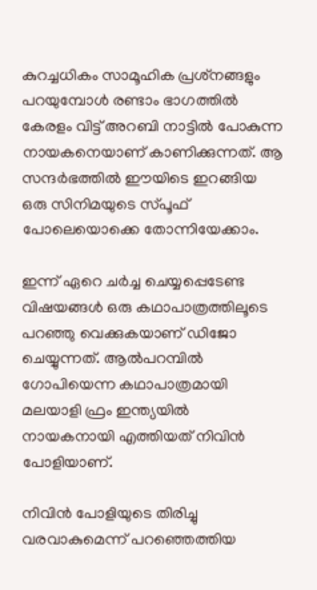കുറച്ചധികം സാമൂഹിക പ്രശ്‌നങ്ങളും പറയുമ്പോള്‍ രണ്ടാം ഭാഗത്തില്‍ കേരളം വിട്ട് അറബി നാട്ടില്‍ പോകുന്ന നായകനെയാണ് കാണിക്കുന്നത്. ആ സന്ദര്‍ഭത്തില്‍ ഈയിടെ ഇറങ്ങിയ ഒരു സിനിമയുടെ സ്പൂഫ് പോലെയൊക്കെ തോന്നിയേക്കാം.

ഇന്ന് ഏറെ ചര്‍ച്ച ചെയ്യപ്പെടേണ്ട വിഷയങ്ങള്‍ ഒരു കഥാപാത്രത്തിലൂടെ പറഞ്ഞു വെക്കുകയാണ് ഡിജോ ചെയ്യുന്നത്. ആല്‍പറമ്പില്‍ ഗോപിയെന്ന കഥാപാത്രമായി മലയാളി ഫ്രം ഇന്ത്യയില്‍ നായകനായി എത്തിയത് നിവിന്‍ പോളിയാണ്.

നിവിന്‍ പോളിയുടെ തിരിച്ചു വരവാകുമെന്ന് പറഞ്ഞെത്തിയ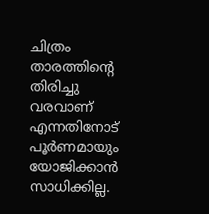ചിത്രം താരത്തിന്റെ തിരിച്ചു വരവാണ് എന്നതിനോട് പൂര്‍ണമായും യോജിക്കാന്‍ സാധിക്കില്ല.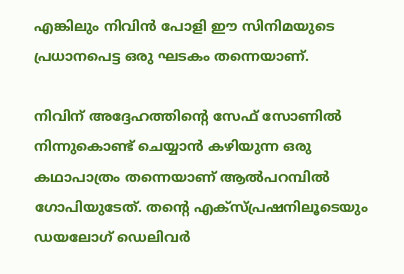എങ്കിലും നിവിന്‍ പോളി ഈ സിനിമയുടെ പ്രധാനപെട്ട ഒരു ഘടകം തന്നെയാണ്.

നിവിന് അദ്ദേഹത്തിന്റെ സേഫ് സോണില്‍ നിന്നുകൊണ്ട് ചെയ്യാന്‍ കഴിയുന്ന ഒരു കഥാപാത്രം തന്നെയാണ് ആല്‍പറമ്പില്‍ ഗോപിയുടേത്. തന്റെ എക്‌സ്പ്രഷനിലൂടെയും ഡയലോഗ് ഡെലിവര്‍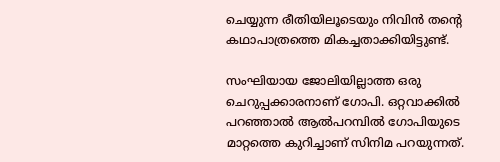ചെയ്യുന്ന രീതിയിലൂടെയും നിവിന്‍ തന്റെ കഥാപാത്രത്തെ മികച്ചതാക്കിയിട്ടുണ്ട്.

സംഘിയായ ജോലിയില്ലാത്ത ഒരു ചെറുപ്പക്കാരനാണ് ഗോപി. ഒറ്റവാക്കില്‍ പറഞ്ഞാല്‍ ആല്‍പറമ്പില്‍ ഗോപിയുടെ മാറ്റത്തെ കുറിച്ചാണ് സിനിമ പറയുന്നത്.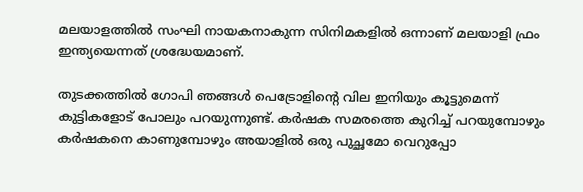മലയാളത്തില്‍ സംഘി നായകനാകുന്ന സിനിമകളില്‍ ഒന്നാണ് മലയാളി ഫ്രം ഇന്ത്യയെന്നത് ശ്രദ്ധേയമാണ്.

തുടക്കത്തില്‍ ഗോപി ഞങ്ങള്‍ പെട്രോളിന്റെ വില ഇനിയും കൂട്ടുമെന്ന് കുട്ടികളോട് പോലും പറയുന്നുണ്ട്. കര്‍ഷക സമരത്തെ കുറിച്ച് പറയുമ്പോഴും കര്‍ഷകനെ കാണുമ്പോഴും അയാളില്‍ ഒരു പുച്ഛമോ വെറുപ്പോ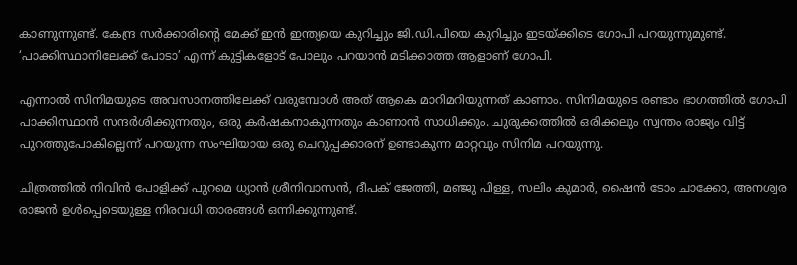കാണുന്നുണ്ട്. കേന്ദ്ര സര്‍ക്കാരിന്റെ മേക്ക് ഇന്‍ ഇന്ത്യയെ കുറിച്ചും ജി.ഡി.പിയെ കുറിച്ചും ഇടയ്ക്കിടെ ഗോപി പറയുന്നുമുണ്ട്. ‘പാക്കിസ്ഥാനിലേക്ക് പോടാ’ എന്ന് കുട്ടികളോട് പോലും പറയാന്‍ മടിക്കാത്ത ആളാണ് ഗോപി.

എന്നാല്‍ സിനിമയുടെ അവസാനത്തിലേക്ക് വരുമ്പോള്‍ അത് ആകെ മാറിമറിയുന്നത് കാണാം. സിനിമയുടെ രണ്ടാം ഭാഗത്തില്‍ ഗോപി പാക്കിസ്ഥാന്‍ സന്ദര്‍ശിക്കുന്നതും, ഒരു കര്‍ഷകനാകുന്നതും കാണാന്‍ സാധിക്കും. ചുരുക്കത്തില്‍ ഒരിക്കലും സ്വന്തം രാജ്യം വിട്ട് പുറത്തുപോകില്ലെന്ന് പറയുന്ന സംഘിയായ ഒരു ചെറുപ്പക്കാരന് ഉണ്ടാകുന്ന മാറ്റവും സിനിമ പറയുന്നു.

ചിത്രത്തില്‍ നിവിന്‍ പോളിക്ക് പുറമെ ധ്യാന്‍ ശ്രീനിവാസന്‍, ദീപക് ജേത്തി, മഞ്ജു പിള്ള, സലിം കുമാര്‍, ഷൈന്‍ ടോം ചാക്കോ, അനശ്വര രാജന്‍ ഉള്‍പ്പെടെയുള്ള നിരവധി താരങ്ങള്‍ ഒന്നിക്കുന്നുണ്ട്.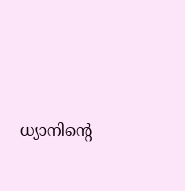ധ്യാനിന്റെ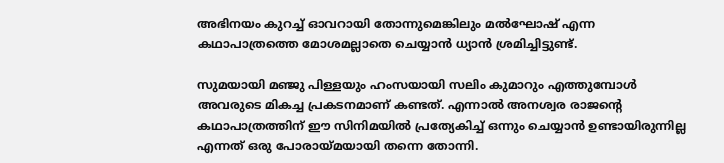അഭിനയം കുറച്ച് ഓവറായി തോന്നുമെങ്കിലും മല്‍ഘോഷ് എന്ന കഥാപാത്രത്തെ മോശമല്ലാതെ ചെയ്യാന്‍ ധ്യാന്‍ ശ്രമിച്ചിട്ടുണ്ട്.

സുമയായി മഞ്ജു പിള്ളയും ഹംസയായി സലിം കുമാറും എത്തുമ്പോള്‍ അവരുടെ മികച്ച പ്രകടനമാണ് കണ്ടത്. എന്നാല്‍ അനശ്വര രാജന്റെ കഥാപാത്രത്തിന് ഈ സിനിമയില്‍ പ്രത്യേകിച്ച് ഒന്നും ചെയ്യാന്‍ ഉണ്ടായിരുന്നില്ല എന്നത് ഒരു പോരായ്മയായി തന്നെ തോന്നി.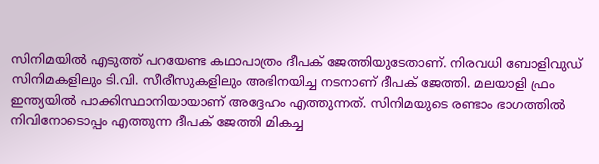സിനിമയില്‍ എടുത്ത് പറയേണ്ട കഥാപാത്രം ദീപക് ജേത്തിയുടേതാണ്. നിരവധി ബോളിവുഡ് സിനിമകളിലും ടി.വി. സീരീസുകളിലും അഭിനയിച്ച നടനാണ് ദീപക് ജേത്തി. മലയാളി ഫ്രം ഇന്ത്യയില്‍ പാക്കിസ്ഥാനിയായാണ് അദ്ദേഹം എത്തുന്നത്. സിനിമയുടെ രണ്ടാം ഭാഗത്തില്‍ നിവിനോടൊപ്പം എത്തുന്ന ദീപക് ജേത്തി മികച്ച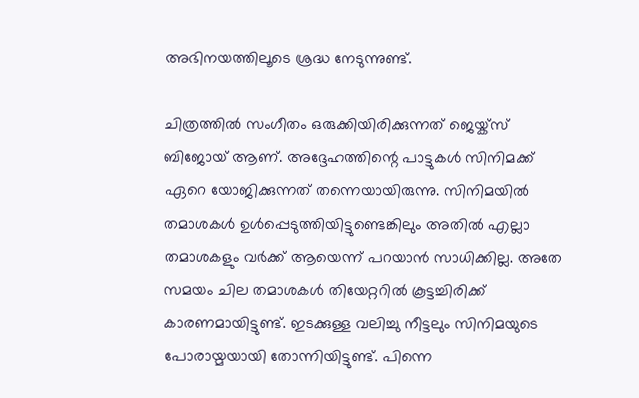അഭിനയത്തിലൂടെ ശ്രദ്ധ നേടുന്നുണ്ട്.

ചിത്രത്തില്‍ സംഗീതം ഒരുക്കിയിരിക്കുന്നത് ജെയ്ക്സ് ബിജോയ് ആണ്. അദ്ദേഹത്തിന്റെ പാട്ടുകള്‍ സിനിമക്ക് ഏറെ യോജിക്കുന്നത് തന്നെയായിരുന്നു. സിനിമയില്‍ തമാശകള്‍ ഉള്‍പ്പെടുത്തിയിട്ടുണ്ടെങ്കിലും അതില്‍ എല്ലാ തമാശകളും വര്‍ക്ക് ആയെന്ന് പറയാന്‍ സാധിക്കില്ല. അതേ സമയം ചില തമാശകള്‍ തിയേറ്ററില്‍ കൂട്ടച്ചിരിക്ക് കാരണമായിട്ടുണ്ട്. ഇടക്കുള്ള വലിച്ചു നീട്ടലും സിനിമയുടെ പോരായ്മയായി തോന്നിയിട്ടുണ്ട്. പിന്നെ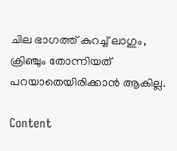ചില ഭാഗത്ത് കുറച്ച് ലാഗും, ക്രിഞ്ചും തോന്നിയത് പറയാതെയിരിക്കാന്‍ ആകില്ല.

Content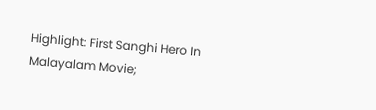Highlight: First Sanghi Hero In Malayalam Movie;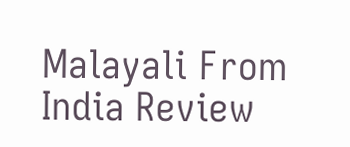Malayali From India Review